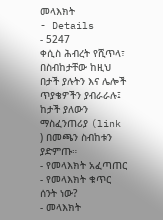መላእክት
- Details
- 5247
ቀሲስ ሕብረት የሺጥላ፣ በስብከታቸው ከዚህ በታች ያሉትን እና ሌሎች ጥያቄዎችን ያብራራሉ፤ ከታች ያለውን ማስፈንጠሪያ (link ) በመጫን ስብከቱን ያድምጡ።
- የመላእክት አፈጣጠር
- የመላእክት ቁጥር ሰንት ነው?
- መላእክት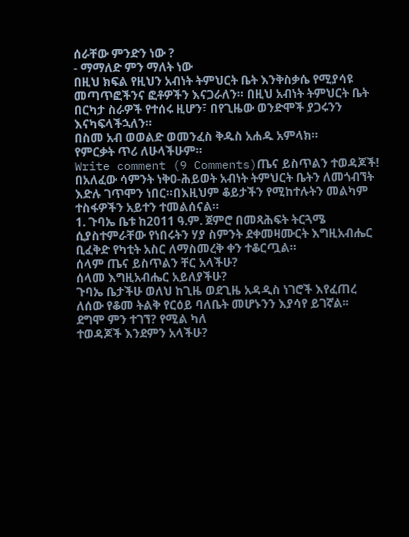ሰራቸው ምንድን ነው ?
- ማማለድ ምን ማለት ነው
በዚህ ክፍል የዚህን አብነት ትምህርት ቤት እንቅስቃሴ የሚያሳዩ መጣጥፎችንና ፎቶዎችን እናጋራለን። በዚህ አብነት ትምህርት ቤት በርካታ ስራዎች የተሰሩ ዚሆን፣ በየጊዜው ወንድሞች ያጋሩንን እናካፍላችኋለን።
በስመ አብ ወወልድ ወመንፈስ ቅዱስ አሐዱ አምላክ።
የምርቃት ጥሪ ለሁላችሁም።
Write comment (9 Comments)ጤና ይስጥልን ተወዳጆች!
በአለፈው ሳምንት ነቅዐ-ሕይወት አብነት ትምህርት ቤትን ለመጎብኘት እድሉ ገጥሞን ነበር።በእዚህም ቆይታችን የሚከተሉትን መልካም ተስፋዎችን አይተን ተመልሰናል።
1. ጉባኤ ቤቱ ከ2011 ዓ.ም. ጀምሮ በመጻሕፍት ትርጓሜ ሲያስተምራቸው የነበሩትን ሃያ ስምንት ደቀመዛሙርት እግዚአብሔር ቢፈቅድ የካቲት አስር ለማስመረቅ ቀን ተቆርጧል።
ሰላም ጤና ይስጥልን ቸር አላችሁ?
ሰላመ እግዚአብሔር አይለያችሁ?
ጉባኤ ቤታችሁ ወለህ ከጊዜ ወደጊዜ አዳዲስ ነገሮች እየፈጠረ ለሰው የቆመ ትልቅ የርዕይ ባለቤት መሆኑንን እያሳየ ይገኛል፡፡
ደግሞ ምን ተገኘ? የሚል ካለ
ተወዳጆች እንደምን አላችሁ?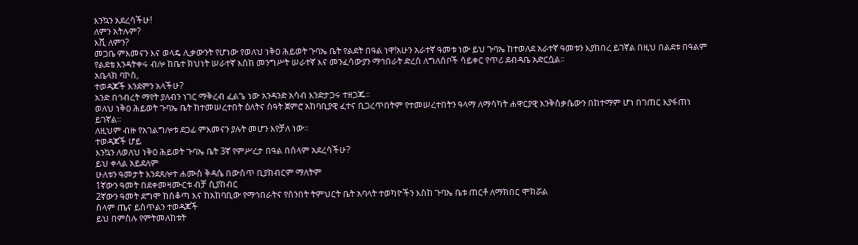እንኳን አደረሳችሁ!
ለምን አትሉም?
እሺ ለምን?
መጋቤ ምእመናን እና ወላዴ ሊቃውንት የሆነው የወለህ ነቅዐ ሕይወት ጉባኤ ቤት የልደት በዓል ነዋ!አሁን አራተኛ ዓመቱ ነው ይህ ጉባኤ ከተወለደ አራተኛ ዓመቱን እያከበረ ይገኛል በዚህ በልደቱ በዓልም የልደቴ እንዳትቀሩ ብሎ ከቤተ ክህነት ሠራተኛ እስከ መንግሥት ሠራተኛ እና መንፈሳውያን ማኅበራት ድረስ ለግለሰቦች ሳይቀር የጥሪ ደብዳቤ አድርሷል፡፡
አቤላክ ባኮስ,
ተወዳጆች እንደምን አላችሁ?
አንድ በኅብረት ማየት ያለብን ነገር ማቅረብ ፈልጌ ነው አንዳንድ አሳብ እንድታጋሩ ተዘጋጁ፡፡
ወለህ ነቅዐ ሕይወት ጉባኤ ቤት ከተመሠረተበት ዕለትና ሰዓት ጀምሮ አከባቢያዊ ፈተና ቢጋረጥበትም የተመሠረተበትን ዓላማ ለማሳካት ሐዋርያዊ እንቅስቃሴውን በከተማም ሆነ በገጠር እያፋጠነ ይገኛል፡፡
ለዚህም ብዙ የአገልግሎቱ ደጋፊ ምእመናን ያሉት መሆን እየቻለ ነው፡፡
ተወዳጆች ሆይ
እንኳን ለወለህ ነቅዐ ሕይወት ጉባኤ ቤት 3ኛ የምሥረታ በዓል በሰላም አደረሳችሁ?
ይህ ቀላል አይደለም
ሁለቱን ዓመታት እንደጸሎተ ሐሙስ ቅዳሴ በውስጥ ቢያከብርም ማለትም
1ኛውን ዓመት በደቀመዛሙርቱ ብቻ ሲያከብር
2ኛውን ዓመት ደግሞ ከሰቆጣ እና ከአከባቢው የማኅበራትና የሰንበት ትምህርት ቤት አባላት ተወካዮችን እስከ ጉባኤ ቤቱ ጠርቶ ለማክበር ሞክሯል
ሰላም ጤና ይስጥልን ተወዳጆች
ይህ በምስሉ የምትመለከቱት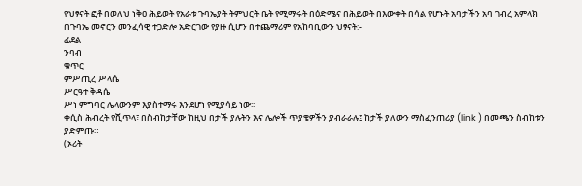የህፃናት ፎቶ በወለህ ነቅዐ ሕይወት የአራቱ ጉባኤያት ትምህርት ቤት የሚማሩት በዕድሜና በሕይወት በእውቀት በሳል የሆኑት አባታችን አባ ገብረ አምላክ በጉባኤ መኖርን መንፈሳዊ ተጋድሎ አድርገው የያዙ ሲሆን በተጨማሪም የአከባቢውን ህፃናት:-
ፊደል
ንባብ
ቁጥር
ምሥጢረ ሥላሴ
ሥርዓተ ቅዳሴ
ሥነ ምግባር ሌላውንም እያስተማሩ እንደሆነ የሚያሳይ ነው፡፡
ቀሲስ ሕብረት የሺጥላ፣ በስብከታቸው ከዚህ በታች ያሉትን እና ሌሎች ጥያቄዎችን ያብራራሉ፤ ከታች ያለውን ማስፈንጠሪያ (link ) በመጫን ስብከቱን ያድምጡ።
(ኦሪት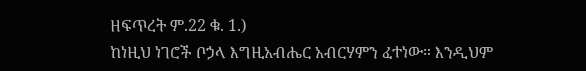ዘፍጥረት ም.22 ቁ. 1.)
ከነዚህ ነገሮች ቦኃላ እግዚአብሔር አብርሃምን ፈተነው። እንዲህም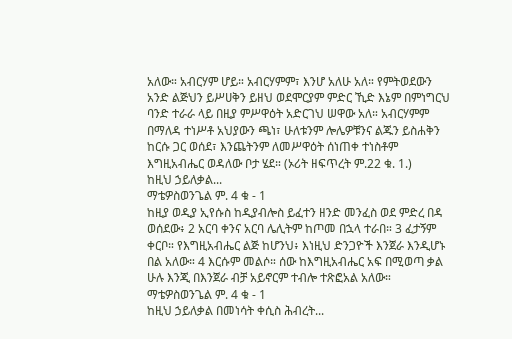አለው። አብርሃም ሆይ። አብርሃምም፣ እንሆ አለሁ አለ። የምትወደውን አንድ ልጅህን ይሥሀቅን ይዘህ ወደሞርያም ምድር ኺድ እኔም በምነግርህ ባንድ ተራራ ላይ በዚያ ምሥዋዕት አድርገህ ሠዋው አለ። አብርሃምም በማለዳ ተነሥቶ አህያውን ጫነ፣ ሁለቱንም ሎሌዎቹንና ልጁን ይስሐቅን ከርሱ ጋር ወሰደ፣ እንጨትንም ለመሥዋዕት ሰነጠቀ ተነስቶም እግዚአብሔር ወዳለው ቦታ ሄደ። (ኦሪት ዘፍጥረት ም.22 ቁ. 1.)
ከዚህ ኃይለቃል...
ማቴዎስወንጌል ም. 4 ቁ - 1
ከዚያ ወዲያ ኢየሱስ ከዲያብሎስ ይፈተን ዘንድ መንፈስ ወደ ምድረ በዳ ወሰደው፥ 2 አርባ ቀንና አርባ ሌሊትም ከጦመ በኋላ ተራበ። 3 ፈታኝም ቀርቦ። የእግዚአብሔር ልጅ ከሆንህ፥ እነዚህ ድንጋዮች እንጀራ እንዲሆኑ በል አለው። 4 እርሱም መልሶ። ሰው ከእግዚአብሔር አፍ በሚወጣ ቃል ሁሉ እንጂ በእንጀራ ብቻ አይኖርም ተብሎ ተጽፎአል አለው። ማቴዎስወንጌል ም. 4 ቁ - 1
ከዚህ ኃይለቃል በመነሳት ቀሲስ ሕብረት...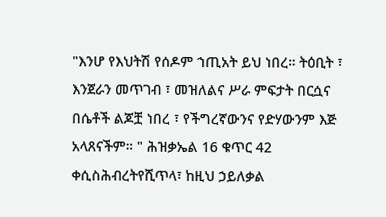"እንሆ የእህትሽ የሰዶም ኀጢአት ይህ ነበረ። ትዕቢት ፣ እንጀራን መጥገብ ፣ መዝለልና ሥራ ምፍታት በርሷና በሴቶች ልጆቿ ነበረ ፣ የችግረኛውንና የድሃውንም እጅ አላጸናችም። " ሕዝቃኤል 16 ቁጥር 42
ቀሲስሕብረትየሺጥላ፣ ከዚህ ኃይለቃል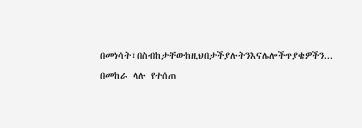በመነሳት፣በስብከታቸውከዚህበታችያሉትንእናሌሎችጥያቄዎችን...
በመከራ ላሉ የተሰጠ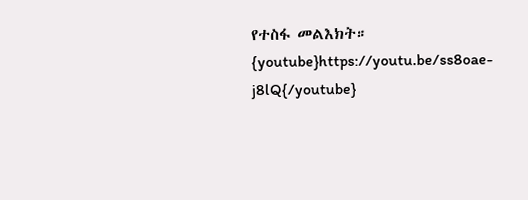የተስፋ መልእክት።
{youtube}https://youtu.be/ss8oae-j8lQ{/youtube}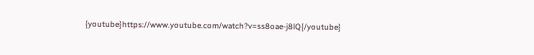{youtube}https://www.youtube.com/watch?v=ss8oae-j8lQ{/youtube}